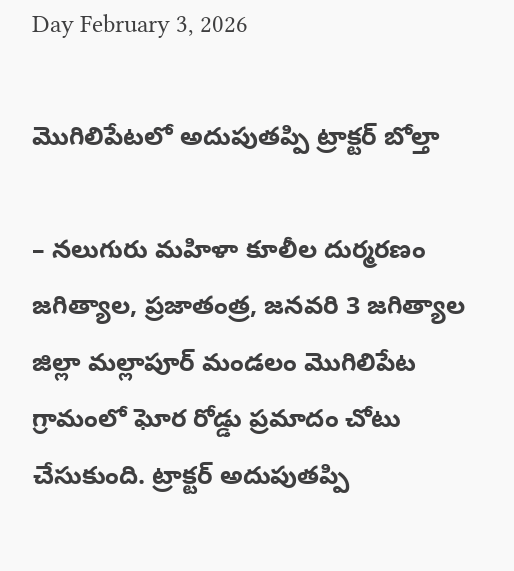Day February 3, 2026

మొగిలిపేటలో అదుపుతప్పి ట్రాక్టర్ బోల్తా

– నలుగురు మహిళా కూలీల దుర్మరణం జగిత్యాల, ప్రజాతంత్ర, జనవరి 3 జగిత్యాల జిల్లా మల్లాపూర్ మండలం మొగిలిపేట గ్రామంలో ఘోర రోడ్డు ప్రమాదం చోటు చేసుకుంది. ట్రాక్టర్ అదుపుతప్పి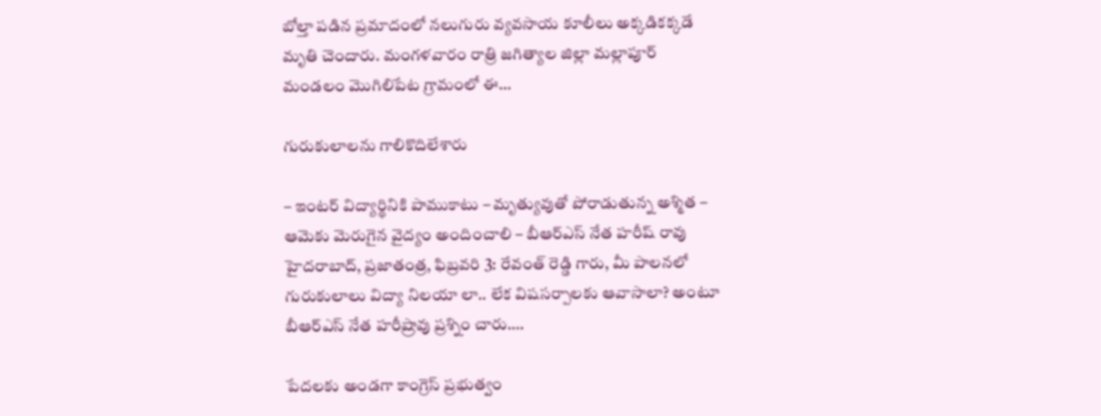బోల్తా పడిన ప్రమాదంలో నలుగురు వ్యవసాయ కూలీలు అక్కడికక్కడే మృతి చెందారు. మంగళవారం రాత్రి జగిత్యాల జిల్లా మల్లాపూర్ మండలం మొగిలిపేట గ్రామంలో ఈ…

గురుకులాలను గాలికొదిలేశారు

– ఇంటర్ విద్యార్థినికి పాముకాటు – మృత్యువుతో పోరాడుతున్న అశ్మిత – ఆమెకు మెరుగైన వైద్యం అందించాలి – బీఆర్ఎస్ నేత హరీష్ రావు హైదరాబాద్, ప్రజాతంత్ర, ఫిబ్రవరి 3: రేవంత్ రెడ్డి గారు, మీ పాలనలో గురుకులాలు విద్యా నిలయా లా.. లేక విషసర్పాలకు ఆవాసాలా? అంటూ బీఆర్ఎస్ నేత హరీష్రావు ప్రశ్నిం చారు.…

పేదలకు అండగా కాంగ్రెస్‌ ‌ప్రభుత్వం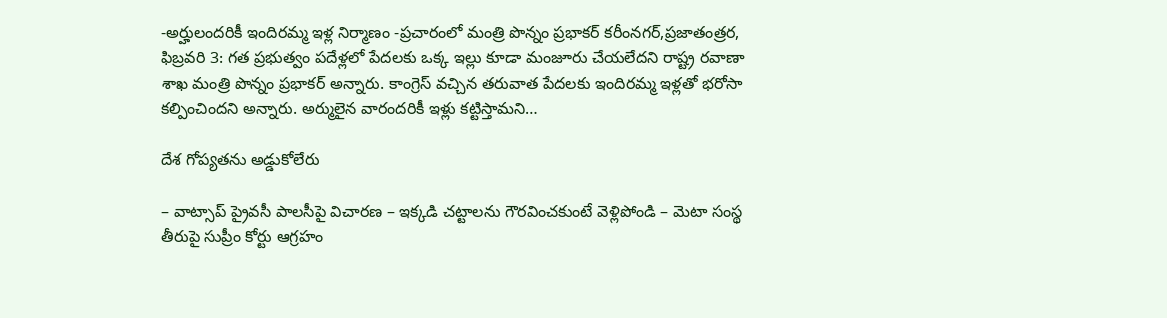-అర్హులందరికీ ఇందిరమ్మ ఇళ్ల నిర్మాణం -ప్రచారంలో మంత్రి పొన్నం ప్రభాకర్‌ ‌కరీంనగర్‌,ప్రజాతంత్రర, ఫిబ్రవరి 3: గత ప్రభుత్వం పదేళ్లలో పేదలకు ఒక్క ఇల్లు కూడా మంజూరు చేయలేదని రాష్ట్ర రవాణా శాఖ మంత్రి పొన్నం ప్రభాకర్‌ అన్నారు. కాంగ్రెస్‌ ‌వచ్చిన తరువాత పేదలకు ఇందిరమ్మ ఇళ్లతో భరోసా కల్పించిందని అన్నారు. అర్ములైన వారందరికీ ఇళ్లు కట్టిస్తామని…

దేశ గోప్యతను అడ్డుకోలేరు

– వాట్సాప్‌ ‌ప్రైవసీ పాలసీపై విచారణ – ఇక్కడి చట్టాలను గౌరవించకుంటే వెళ్లిపోండి – మెటా సంస్థ తీరుపై సుప్రీం కోర్టు ఆగ్రహం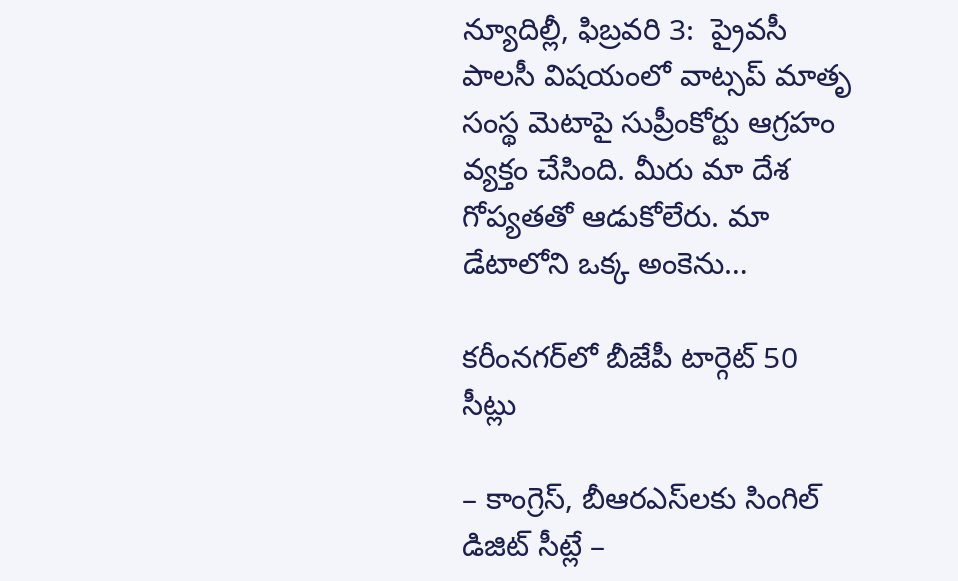న్యూదిల్లీ, ఫిబ్ర‌వ‌రి 3:  ప్రైవసీ పాలసీ విషయంలో వాట్సప్‌ ‌మాతృ సంస్థ మెటాపై సుప్రీంకోర్టు ఆగ్రహం వ్యక్తం చేసింది. మీరు మా దేశ గోప్యతతో ఆడుకోలేరు. మా డేటాలోని ఒక్క అంకెను…

కరీంనగర్‌లో బీజేపీ టార్గెట్ 50 సీట్లు

– కాంగ్రెస్, బీఆరఎస్‌లకు సింగిల్ డిజిట్ సీట్లే –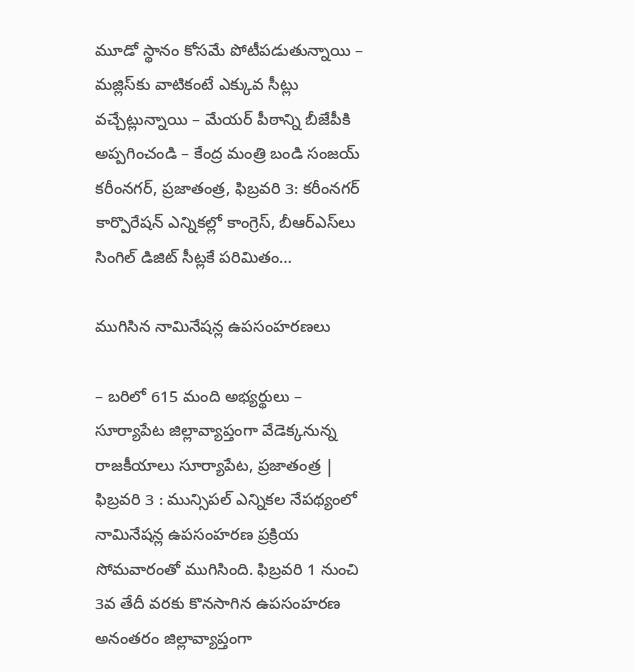మూడో స్థానం కోసమే పోటీపడుతున్నాయి – మజ్లిస్‌కు వాటికంటే ఎక్కువ సీట్లు వచ్చేట్లున్నాయి – మేయర్ పీఠాన్ని బీజేపీకి అప్పగించండి – కేంద్ర మంత్రి బండి సంజయ్ కరీంనగర్, ప్రజాతంత్ర, ఫిబ్రవరి 3: కరీంనగర్ కార్పొరేషన్ ఎన్నికల్లో కాంగ్రెస్, బీఆర్ఎస్‌లు సింగిల్ డిజిట్ సీట్లకే పరిమితం…

ముగిసిన నామినేషన్ల ఉపసంహరణలు

– బరిలో 615 మంది అభ్యర్థులు – సూర్యాపేట జిల్లావ్యాప్తంగా వేడెక్కనున్న రాజకీయాలు సూర్యాపేట, ప్రజాతంత్ర | ఫిబ్రవరి 3 : మున్సిపల్ ఎన్నికల నేపథ్యంలో నామినేషన్ల ఉపసంహరణ ప్రక్రియ సోమవారంతో ముగిసింది. ఫిబ్రవరి 1 నుంచి 3వ తేదీ వరకు కొనసాగిన ఉపసంహరణ అనంతరం జిల్లావ్యాప్తంగా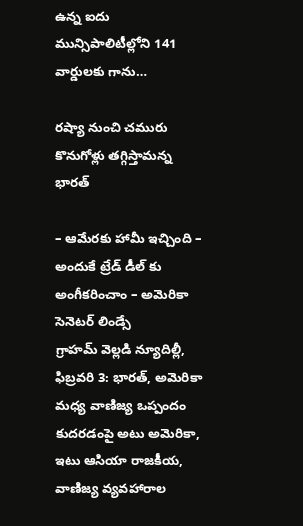ఉన్న ఐదు మున్సిపాలిటీల్లోని 141 వార్డులకు గాను…

రష్యా నుంచి చమురు కొనుగోళ్లు త‌గ్గిస్తామ‌న్న భార‌త్‌

– ఆమేర‌కు హామీ ఇచ్చింది – అందుకే ట్రేడ్‌ ‌డీల్‌ ‌కు అంగీకరించాం – అమెరికా సెనెటర్‌ ‌లిండ్సే గ్రాహమ్‌ ‌వెల్లడి న్యూదిల్లీ, ఫిబ్రవరి 3: భారత్‌, అమెరికా మధ్య వాణిజ్య ఒప్పందం కుద‌ర‌డంపై అటు అమెరికా, ఇటు ఆసియా రాజకీయ, వాణిజ్య వ్యవహారాల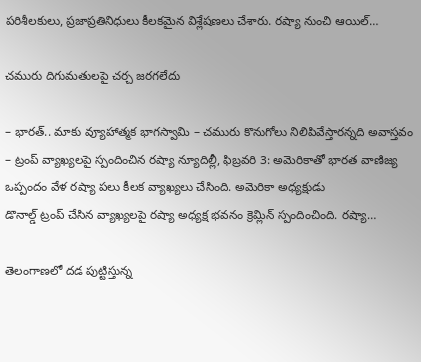పరిశీలకులు, ప్రజాప్రతినిధులు కీలకమైన విశ్లేషణలు చేశారు. రష్యా నుంచి ఆయిల్‌…

చమురు దిగుమతులపై చర్చ జరగలేదు

– భారత్‌.. మాకు వ్యూహాత్మక భాగస్వామి – చమురు కొనుగోలు నిలిపివేస్తారన్నది అవాస్తవం – ట్రంప్‌ ‌వ్యాఖ్యలపై స్పందించిన రష్యా న్యూదిల్లీ, ఫిబ్రవరి 3: అమెరికాతో భారత వాణిజ్య ఒప్పందం వేళ రష్యా పలు కీలక వ్యాఖ్యలు చేసింది. అమెరికా అధ్యక్షుడు డొనాల్డ్ ‌ట్రంప్‌ ‌చేసిన వ్యాఖ్యలపై రష్యా అధ్యక్ష భవనం క్రెమ్లిన్‌ ‌స్పందించింది. రష్యా…

తెలంగాణలో దడ పుట్టిస్తున్న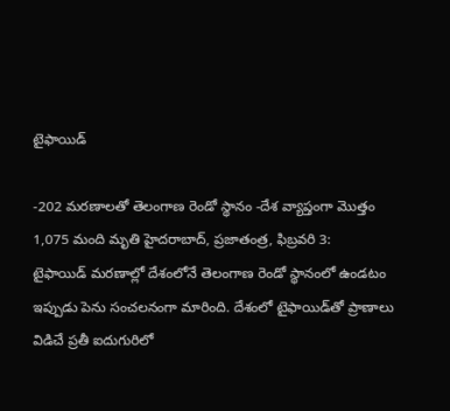టైఫాయిడ్‌

-202 మరణాలతో తెలంగాణ రెండో స్థానం -దేశ వ్యాప్తంగా మొత్తం 1,075 మంది మృతి హైదరాబాద్‌, ప్రజాతంత్ర, ఫిబ్రవరి 3: టైఫాయిడ్‌ ‌మరణాల్లో దేశంలోనే తెలంగాణ రెండో స్థానంలో ఉండటం ఇప్పుడు పెను సంచలనంగా మారింది. దేశంలో టైఫాయిడ్‌తో ప్రాణాలు విడిచే ప్రతీ ఐదుగురిలో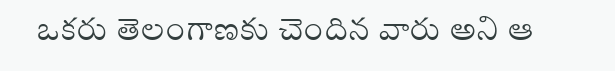ఒకరు తెలంగాణకు చెందిన వారు అని ఆ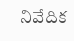నివేదిక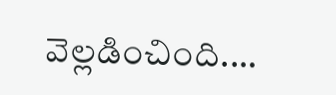వెల్లడించింది.…